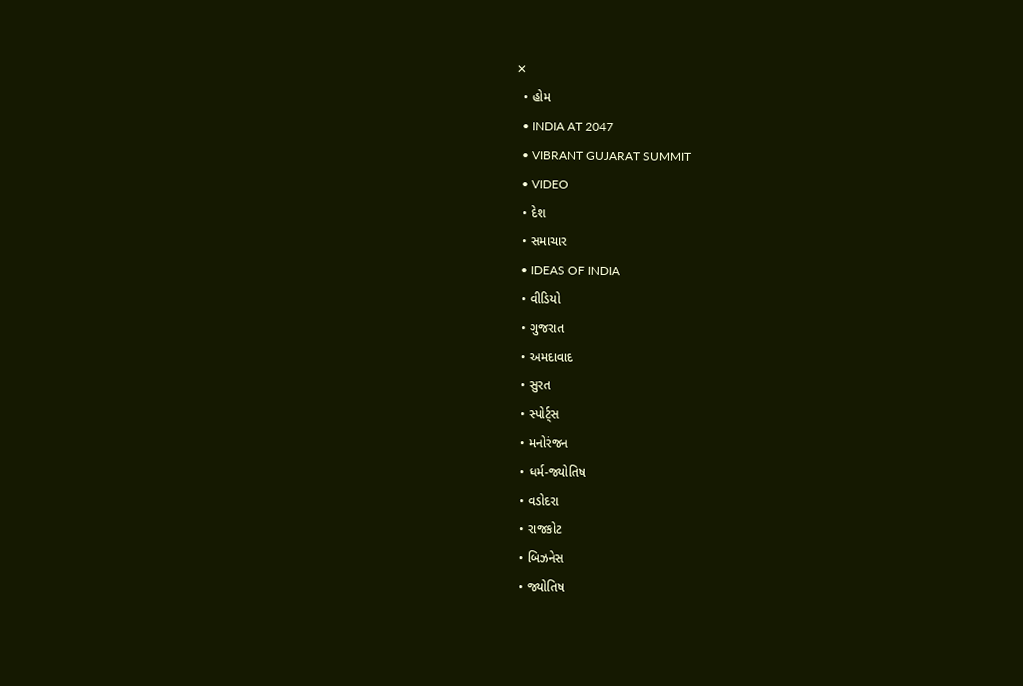✕
  • હોમ
  • INDIA AT 2047
  • VIBRANT GUJARAT SUMMIT
  • VIDEO
  • દેશ
  • સમાચાર
  • IDEAS OF INDIA
  • વીડિયો
  • ગુજરાત
  • અમદાવાદ
  • સુરત
  • સ્પોર્ટ્સ
  • મનોરંજન
  • ધર્મ-જ્યોતિષ
  • વડોદરા
  • રાજકોટ
  • બિઝનેસ
  • જ્યોતિષ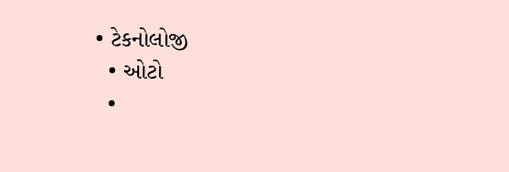• ટેકનોલોજી
  • ઓટો
  •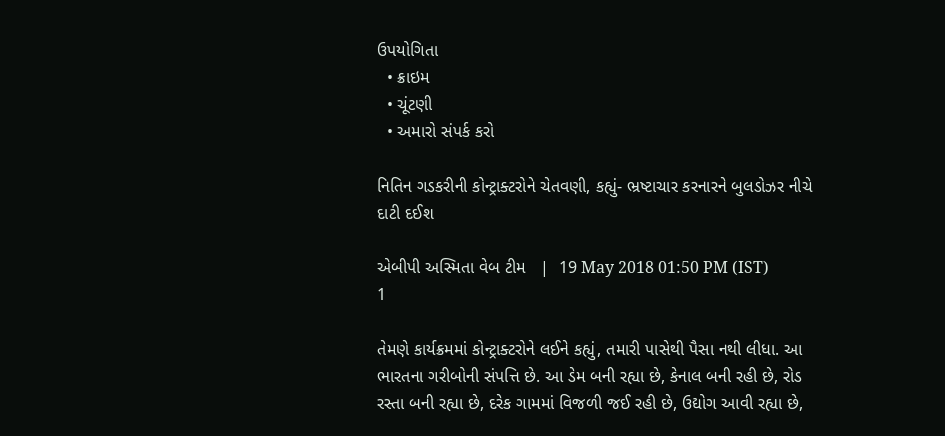ઉપયોગિતા
  • ક્રાઇમ
  • ચૂંટણી
  • અમારો સંપર્ક કરો

નિતિન ગડકરીની કોન્ટ્રાક્ટરોને ચેતવણી, કહ્યું- ભ્રષ્ટાચાર કરનારને બુલડોઝર નીચે દાટી દઈશ

એબીપી અસ્મિતા વેબ ટીમ   |  19 May 2018 01:50 PM (IST)
1

તેમણે કાર્યક્રમમાં કોન્ટ્રાક્ટરોને લઈને કહ્યું, તમારી પાસેથી પૈસા નથી લીધા. આ ભારતના ગરીબોની સંપત્તિ છે. આ ડેમ બની રહ્યા છે, કેનાલ બની રહી છે, રોડ રસ્તા બની રહ્યા છે, દરેક ગામમાં વિજળી જઈ રહી છે, ઉદ્યોગ આવી રહ્યા છે,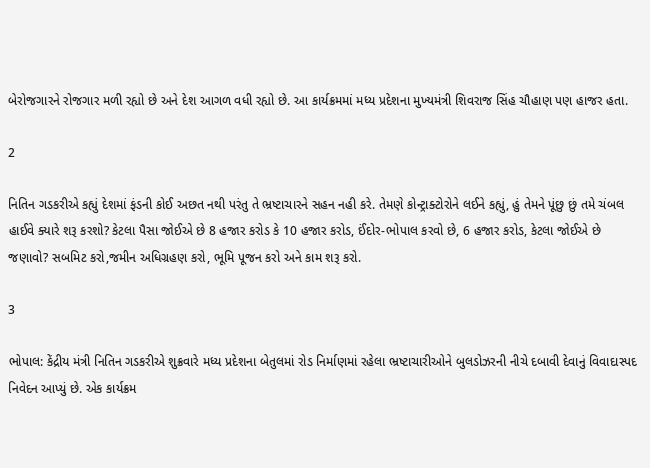બેરોજગારને રોજગાર મળી રહ્યો છે અને દેશ આગળ વધી રહ્યો છે. આ કાર્યક્રમમાં મધ્ય પ્રદેશના મુખ્યમંત્રી શિવરાજ સિંહ ચૌહાણ પણ હાજર હતા.

2

નિતિન ગડકરીએ કહ્યું દેશમાં ફંડની કોઈ અછત નથી પરંતુ તે ભ્રષ્ટાચારને સહન નહી કરે. તેમણે કોન્ટ્રાક્ટોરોને લઈને કહ્યું, હું તેમને પૂંછુ છું તમે ચંબલ હાઈવે ક્યારે શરૂ કરશો? કેટલા પૈસા જોઈએ છે 8 હજાર કરોડ કે 10 હજાર કરોડ, ઈંદોર-ભોપાલ કરવો છે, 6 હજાર કરોડ, કેટલા જોઈએ છે જણાવો? સબમિટ કરો,જમીન અધિગ્રહણ કરો, ભૂમિ પૂજન કરો અને કામ શરૂ કરો.

3

ભોપાલ: કેંદ્રીય મંત્રી નિતિન ગડકરીએ શુક્રવારે મધ્ય પ્રદેશના બેતુલમાં રોડ નિર્માણમાં રહેલા ભ્રષ્ટાચારીઓને બુલડોઝરની નીચે દબાવી દેવાનું વિવાદાસ્પદ નિવેદન આપ્યું છે. એક કાર્યક્રમ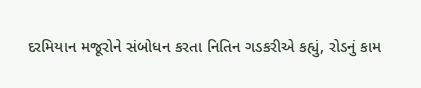દરમિયાન મજૂરોને સંબોધન કરતા નિતિન ગડકરીએ કહ્યું, રોડનું કામ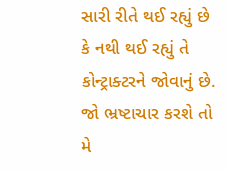સારી રીતે થઈ રહ્યું છે કે નથી થઈ રહ્યું તે કોન્ટ્રાક્ટરને જોવાનું છે. જો ભ્રષ્ટાચાર કરશે તો મે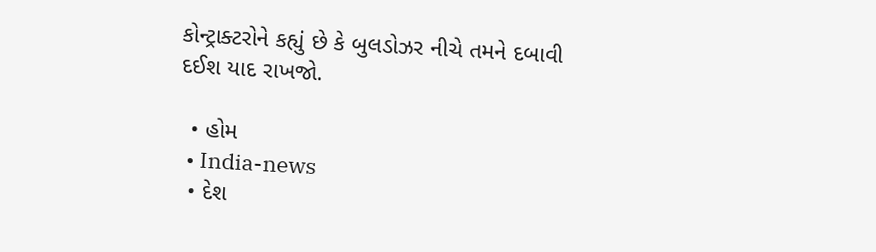કોન્ટ્રાક્ટરોને કહ્યું છે કે બુલડોઝર નીચે તમને દબાવી દઈશ યાદ રાખજો.

  • હોમ
  • India-news
  • દેશ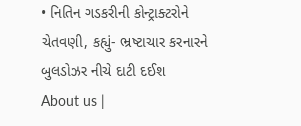• નિતિન ગડકરીની કોન્ટ્રાક્ટરોને ચેતવણી, કહ્યું- ભ્રષ્ટાચાર કરનારને બુલડોઝર નીચે દાટી દઈશ
About us |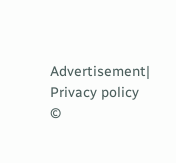Advertisement| Privacy policy
©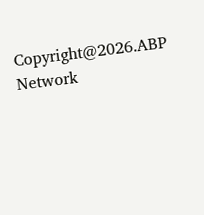Copyright@2026.ABP Network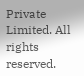Private Limited. All rights reserved.